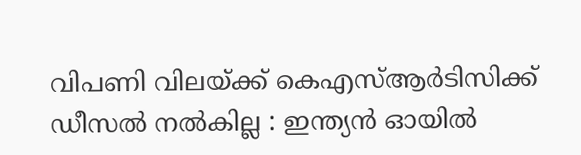വിപണി വിലയ്ക്ക് കെഎസ്‌ആര്‍ടിസിക്ക് ഡീസല്‍ നല്‍കില്ല : ഇന്ത്യന്‍ ഓയില്‍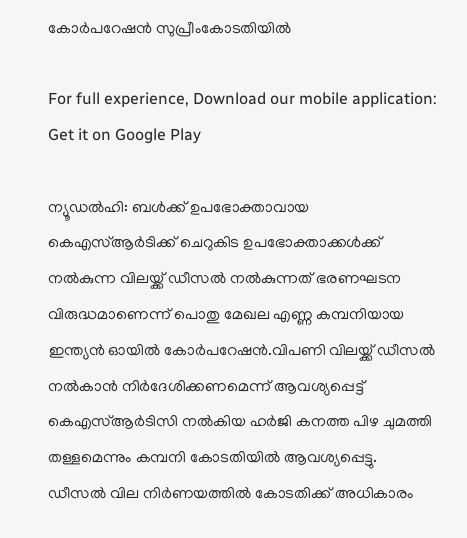കോര്‍പറേഷന്‍ സുപ്രീംകോടതിയില്‍

For full experience, Download our mobile application:
Get it on Google Play

ന്യൂഡല്‍ഹി: ബള്‍ക്ക് ഉപഭോക്താവായ കെഎസ്‌ആര്‍ടിക്ക് ചെറുകിട ഉപഭോക്താക്കള്‍ക്ക് നല്‍കുന്ന വിലയ്ക്ക് ഡീസല്‍ നല്‍കുന്നത് ഭരണഘടന വിരുദ്ധമാണെന്ന് പൊതു മേഖല എണ്ണ കമ്പനിയായ ഇന്ത്യന്‍ ഓയില്‍ കോര്‍പറേഷന്‍.വിപണി വിലയ്ക്ക് ഡീസല്‍ നല്‍കാന്‍ നിര്‍ദേശിക്കണമെന്ന് ആവശ്യപ്പെട്ട് കെഎസ്‌ആര്‍ടിസി നല്‍കിയ ഹര്‍ജി കനത്ത പിഴ ചുമത്തി തള്ളമെന്നും കമ്പനി കോടതിയില്‍ ആവശ്യപ്പെട്ടു. ഡീസല്‍ വില നിര്‍ണയത്തില്‍ കോടതിക്ക് അധികാരം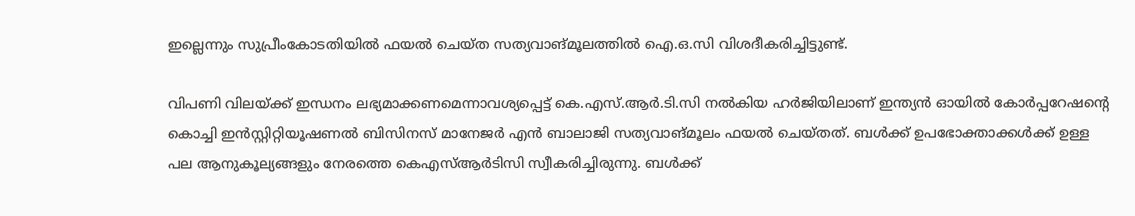ഇല്ലെന്നും സുപ്രീംകോടതിയില്‍ ഫയല്‍ ചെയ്ത സത്യവാങ്മൂലത്തില്‍ ഐ.ഒ.സി വിശദീകരിച്ചിട്ടുണ്ട്.

വിപണി വിലയ്ക്ക് ഇന്ധനം ലഭ്യമാക്കണമെന്നാവശ്യപ്പെട്ട് കെ.എസ്.ആര്‍.ടി.സി നല്‍കിയ ഹര്‍ജിയിലാണ് ഇന്ത്യന്‍ ഓയില്‍ കോര്‍പ്പറേഷന്റെ കൊച്ചി ഇന്‍സ്റ്റിറ്റിയൂഷണല്‍ ബിസിനസ് മാനേജര്‍ എന്‍ ബാലാജി സത്യവാങ്മൂലം ഫയല്‍ ചെയ്തത്. ബള്‍ക്ക് ഉപഭോക്താക്കള്‍ക്ക് ഉള്ള പല ആനുകൂല്യങ്ങളും നേരത്തെ കെഎസ്‌ആര്‍ടിസി സ്വീകരിച്ചിരുന്നു. ബള്‍ക്ക്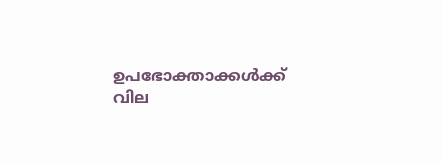ഉപഭോക്താക്കള്‍ക്ക് വില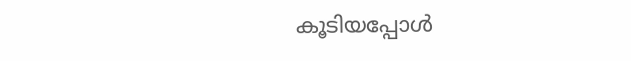കൂടിയപ്പോള്‍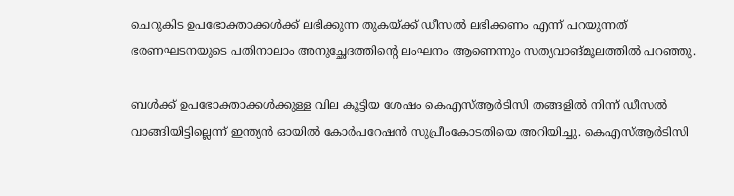ചെറുകിട ഉപഭോക്താക്കള്‍ക്ക് ലഭിക്കുന്ന തുകയ്ക്ക് ഡീസല്‍ ലഭിക്കണം എന്ന് പറയുന്നത് ഭരണഘടനയുടെ പതിനാലാം അനുച്ഛേദത്തിന്റെ ലംഘനം ആണെന്നും സത്യവാങ്മൂലത്തില്‍ പറഞ്ഞു.

ബള്‍ക്ക് ഉപഭോക്താക്കള്‍ക്കുള്ള വില കൂട്ടിയ ശേഷം കെഎസ്‌ആര്‍ടിസി തങ്ങളില്‍ നിന്ന് ഡീസല്‍ വാങ്ങിയിട്ടില്ലെന്ന് ഇന്ത്യന്‍ ഓയില്‍ കോര്‍പറേഷന്‍ സുപ്രീംകോടതിയെ അറിയിച്ചു. കെഎസ്‌ആര്‍ടിസി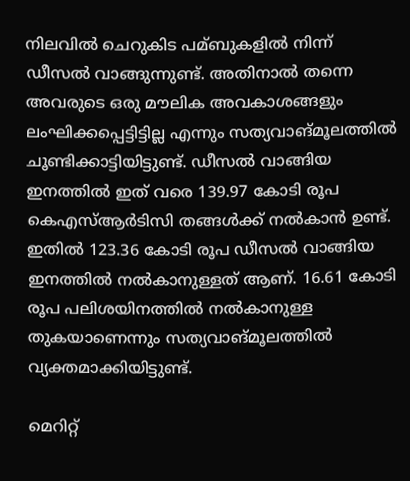നിലവില്‍ ചെറുകിട പമ്ബുകളില്‍ നിന്ന് ഡീസല്‍ വാങ്ങുന്നുണ്ട്. അതിനാല്‍ തന്നെ അവരുടെ ഒരു മൗലിക അവകാശങ്ങളും ലംഘിക്കപ്പെട്ടിട്ടില്ല എന്നും സത്യവാങ്മൂലത്തില്‍ ചൂണ്ടിക്കാട്ടിയിട്ടുണ്ട്. ഡീസല്‍ വാങ്ങിയ ഇനത്തില്‍ ഇത് വരെ 139.97 കോടി രൂപ കെഎസ്‌ആര്‍ടിസി തങ്ങള്‍ക്ക് നല്‍കാന്‍ ഉണ്ട്. ഇതില്‍ 123.36 കോടി രൂപ ഡീസല്‍ വാങ്ങിയ ഇനത്തില്‍ നല്‍കാനുള്ളത് ആണ്. 16.61 കോടി രൂപ പലിശയിനത്തില്‍ നല്‍കാനുള്ള തുകയാണെന്നും സത്യവാങ്മൂലത്തില്‍ വ്യക്തമാക്കിയിട്ടുണ്ട്.

മെറിറ്റ്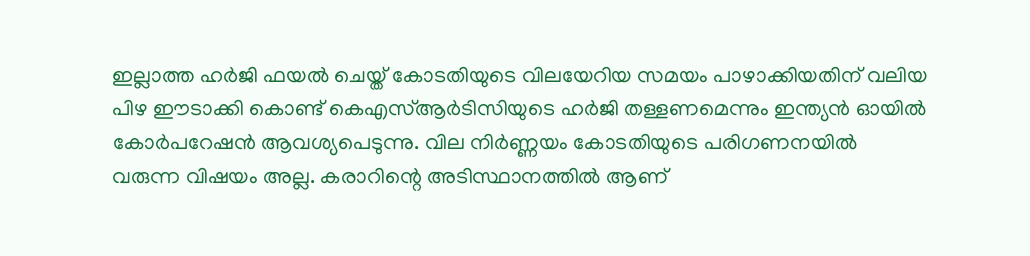ഇല്ലാത്ത ഹര്‍ജി ഫയല്‍ ചെയ്ത് കോടതിയുടെ വിലയേറിയ സമയം പാഴാക്കിയതിന് വലിയ പിഴ ഈടാക്കി കൊണ്ട് കെഎസ്‌ആര്‍ടിസിയുടെ ഹര്‍ജി തള്ളണമെന്നും ഇന്ത്യന്‍ ഓയില്‍ കോര്‍പറേഷന്‍ ആവശ്യപെടുന്നു. വില നിര്‍ണ്ണയം കോടതിയുടെ പരിഗണനയില്‍ വരുന്ന വിഷയം അല്ല. കരാറിന്റെ അടിസ്ഥാനത്തില്‍ ആണ്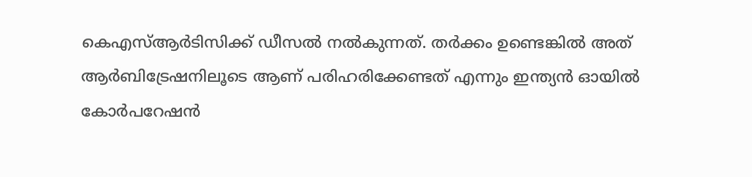കെഎസ്‌ആര്‍ടിസിക്ക് ഡീസല്‍ നല്‍കുന്നത്. തര്‍ക്കം ഉണ്ടെങ്കില്‍ അത് ആര്‍ബിട്രേഷനിലൂടെ ആണ് പരിഹരിക്കേണ്ടത് എന്നും ഇന്ത്യന്‍ ഓയില്‍ കോര്‍പറേഷന്‍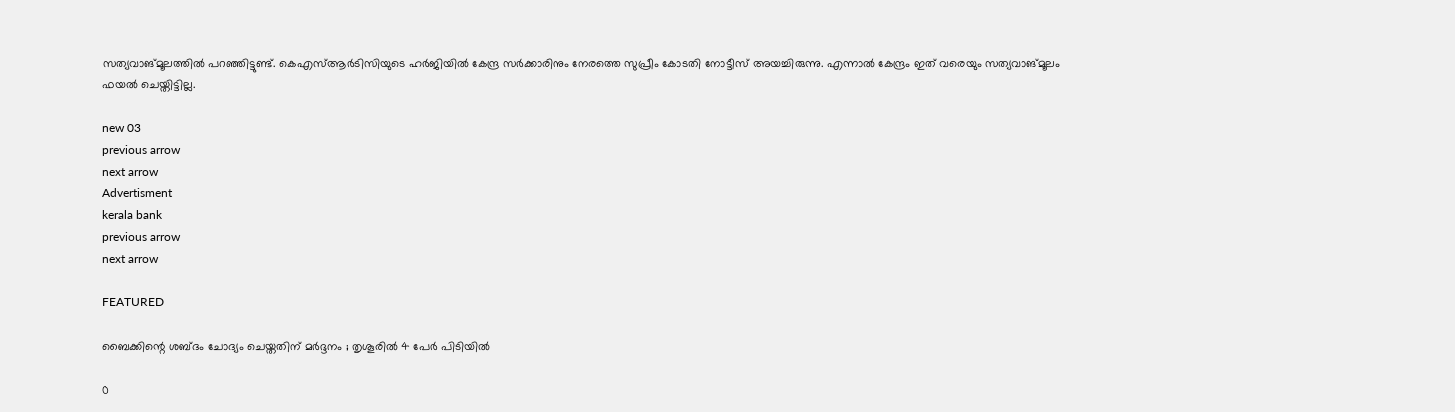സത്യവാങ്മൂലത്തില്‍ പറഞ്ഞിട്ടുണ്ട്. കെഎസ്‌ആര്‍ടിസിയുടെ ഹര്‍ജിയില്‍ കേന്ദ്ര സര്‍ക്കാരിനും നേരത്തെ സുപ്രീം കോടതി നോട്ടീസ് അയച്ചിരുന്നു. എന്നാല്‍ കേന്ദ്രം ഇത് വരെയും സത്യവാങ്മൂലം ഫയല്‍ ചെയ്തിട്ടില്ല.

new 03
previous arrow
next arrow
Advertisment
kerala bank
previous arrow
next arrow

FEATURED

ബൈക്കിന്റെ ശബ്ദം ചോദ്യം ചെയ്തതിന് മർദ്ദനം ; തൃശൂരിൽ 4 പേർ പിടിയിൽ

0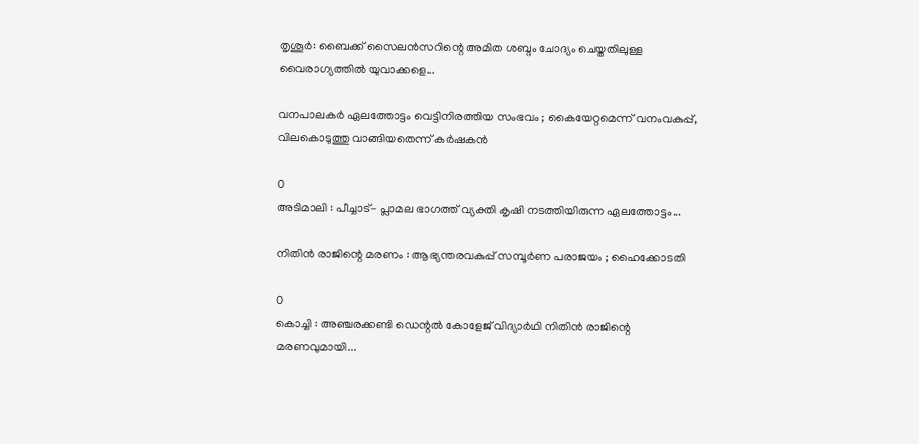തൃശൂര്‍: ബൈക്ക് സൈലന്‍സറിന്റെ അമിത ശബ്ദം ചോദ്യം ചെയ്തതിലുള്ള വൈരാഗ്യത്തിൽ യുവാക്കളെ...

വനപാലകർ ഏലത്തോട്ടം വെട്ടിനിരത്തിയ സംഭവം ; കൈയേറ്റമെന്ന് വനംവകുപ്പ്, വിലകൊടുത്തു വാങ്ങിയതെന്ന് കർഷകൻ

0
അടിമാലി : പീച്ചാട്- പ്ലാമല ഭാഗത്ത് വ്യക്തി കൃഷി നടത്തിയിരുന്ന ഏലത്തോട്ടം...

നിതിൻ രാജിന്റെ മരണം : ആഭ്യന്തരവകുപ്പ് സമ്പൂർണ പരാജയം ; ഹൈക്കോടതി

0
കൊച്ചി : അഞ്ചരക്കണ്ടി ഡെന്റൽ കോളേജ് വിദ്യാർഥി നിതിൻ രാജിന്റെ മരണവുമായി...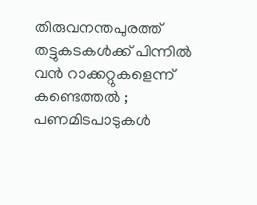തിരുവനന്തപുരത്ത് തട്ടുകടകൾക്ക് പിന്നിൽ വൻ റാക്കറ്റുകളെന്ന് കണ്ടെത്തൽ ; പണമിടപാടുകൾ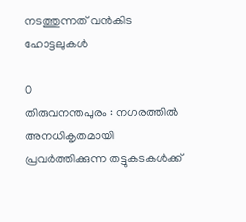നടത്തുന്നത് വൻകിട ഹോട്ടലുകൾ

0
തിരുവനന്തപുരം : നഗരത്തിൽ അനധികൃതമായി പ്രവർത്തിക്കുന്ന തട്ടുകടകൾക്ക്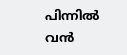പിന്നിൽ വൻ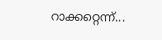റാക്കറ്റെന്ന്...